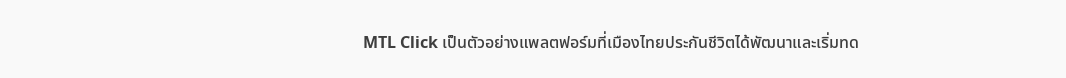MTL Click เป็นตัวอย่างแพลตฟอร์มที่เมืองไทยประกันชีวิตได้พัฒนาและเริ่มทด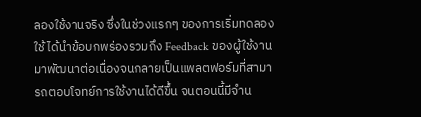ลองใช้งานจริง ซึ่งในช่วงแรกๆ ของการเริ่มทดลองใช้ ได้นำข้อบกพร่องรวมถึง Feedback ของผู้ใช้งานมาพัฒนาต่อเนื่องจนกลายเป็นแพลตฟอร์มที่สามารถตอบโจทย์การใช้งานได้ดีขึ้น จนตอนนี้มีจำน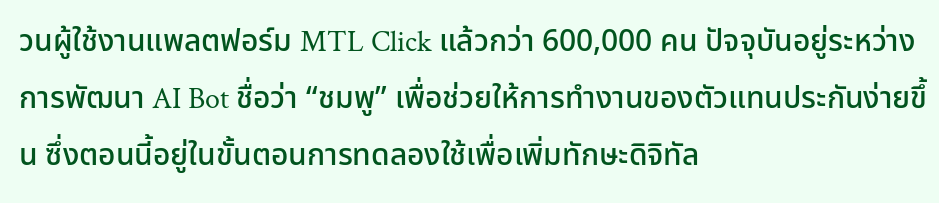วนผู้ใช้งานแพลตฟอร์ม MTL Click แล้วกว่า 600,000 คน ปัจจุบันอยู่ระหว่างการพัฒนา AI Bot ชื่อว่า “ชมพู” เพื่อช่วยให้การทำงานของตัวแทนประกันง่ายขึ้น ซึ่งตอนนี้อยู่ในขั้นตอนการทดลองใช้เพื่อเพิ่มทักษะดิจิทัล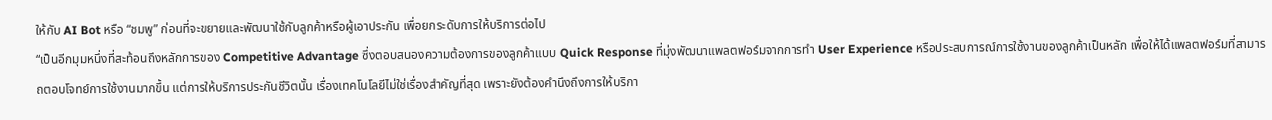ให้กับ AI Bot หรือ “ชมพู” ก่อนที่จะขยายและพัฒนาใช้กับลูกค้าหรือผู้เอาประกัน เพื่อยกระดับการให้บริการต่อไป
“เป็นอีกมุมหนึ่งที่สะท้อนถึงหลักการของ Competitive Advantage ซึ่งตอบสนองความต้องการของลูกค้าแบบ Quick Response ที่มุ่งพัฒนาแพลตฟอร์มจากการทำ User Experience หรือประสบการณ์การใช้งานของลูกค้าเป็นหลัก เพื่อให้ได้แพลตฟอร์มที่สามารถตอบโจทย์การใช้งานมากขึ้น แต่การให้บริการประกันชีวิตนั้น เรื่องเทคโนโลยีไม่ใช่เรื่องสำคัญที่สุด เพราะยังต้องคำนึงถึงการให้บริกา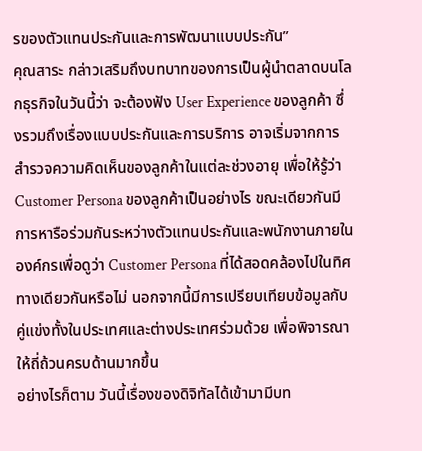รของตัวแทนประกันและการพัฒนาแบบประกัน”
คุณสาระ กล่าวเสริมถึงบทบาทของการเป็นผู้นำตลาดบนโลกธุรกิจในวันนี้ว่า จะต้องฟัง User Experience ของลูกค้า ซึ่งรวมถึงเรื่องแบบประกันและการบริการ อาจเริ่มจากการสำรวจความคิดเห็นของลูกค้าในแต่ละช่วงอายุ เพื่อให้รู้ว่า Customer Persona ของลูกค้าเป็นอย่างไร ขณะเดียวกันมีการหารือร่วมกันระหว่างตัวแทนประกันและพนักงานภายในองค์กรเพื่อดูว่า Customer Persona ที่ได้สอดคล้องไปในทิศทางเดียวกันหรือไม่ นอกจากนี้มีการเปรียบเทียบข้อมูลกับคู่แข่งทั้งในประเทศและต่างประเทศร่วมด้วย เพื่อพิจารณาให้ถี่ถ้วนครบด้านมากขึ้น
อย่างไรก็ตาม วันนี้เรื่องของดิจิทัลได้เข้ามามีบท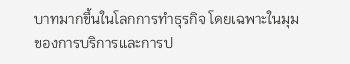บาทมากขึ้นในโลกการทำธุรกิจ โดยเฉพาะในมุมของการบริการและการป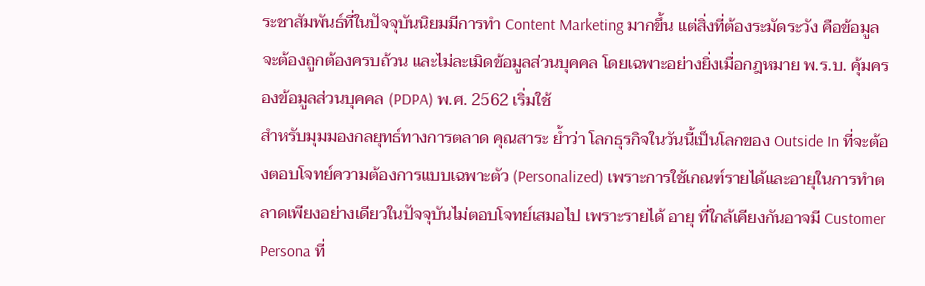ระชาสัมพันธ์ที่ในปัจจุบันนิยมมีการทำ Content Marketing มากขึ้น แต่สิ่งที่ต้องระมัดระวัง คือข้อมูลจะต้องถูกต้องครบถ้วน และไม่ละเมิดข้อมูลส่วนบุคคล โดยเฉพาะอย่างยิ่งเมื่อกฎหมาย พ.ร.บ. คุ้มครองข้อมูลส่วนบุคคล (PDPA) พ.ศ. 2562 เริ่มใช้
สำหรับมุมมองกลยุทธ์ทางการตลาด คุณสาระ ย้ำว่า โลกธุรกิจในวันนี้เป็นโลกของ Outside In ที่จะต้องตอบโจทย์ความต้องการแบบเฉพาะตัว (Personalized) เพราะการใช้เกณฑ์รายได้และอายุในการทำตลาดเพียงอย่างเดียวในปัจจุบันไม่ตอบโจทย์เสมอไป เพราะรายได้ อายุ ที่ใกล้เคียงกันอาจมี Customer Persona ที่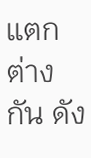แตกต่างกัน ดัง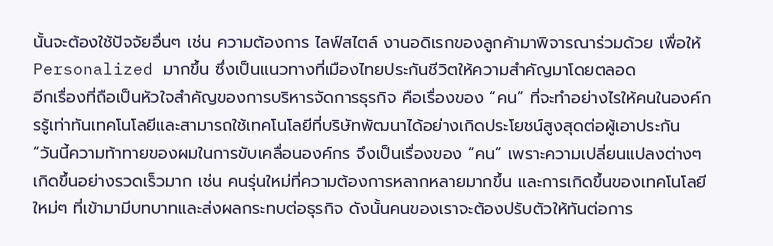นั้นจะต้องใช้ปัจจัยอื่นๆ เช่น ความต้องการ ไลฟ์สไตล์ งานอดิเรกของลูกค้ามาพิจารณาร่วมด้วย เพื่อให้ Personalized มากขึ้น ซึ่งเป็นแนวทางที่เมืองไทยประกันชีวิตให้ความสำคัญมาโดยตลอด
อีกเรื่องที่ถือเป็นหัวใจสำคัญของการบริหารจัดการธุรกิจ คือเรื่องของ “คน” ที่จะทำอย่างไรให้คนในองค์กรรู้เท่าทันเทคโนโลยีและสามารถใช้เทคโนโลยีที่บริษัทพัฒนาได้อย่างเกิดประโยชน์สูงสุดต่อผู้เอาประกัน
“วันนี้ความท้าทายของผมในการขับเคลื่อนองค์กร จึงเป็นเรื่องของ “คน” เพราะความเปลี่ยนแปลงต่างๆ เกิดขึ้นอย่างรวดเร็วมาก เช่น คนรุ่นใหม่ที่ความต้องการหลากหลายมากขึ้น และการเกิดขึ้นของเทคโนโลยีใหม่ๆ ที่เข้ามามีบทบาทและส่งผลกระทบต่อธุรกิจ ดังนั้นคนของเราจะต้องปรับตัวให้ทันต่อการ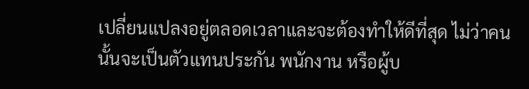เปลี่ยนแปลงอยู่ตลอดเวลาและจะต้องทำให้ดีที่สุด ไม่ว่าคนนั้นจะเป็นตัวแทนประกัน พนักงาน หรือผู้บ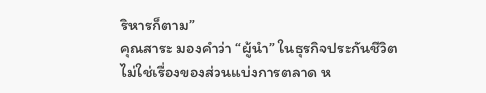ริหารก็ตาม”
คุณสาระ มองคำว่า “ผู้นำ” ในธุรกิจประกันชีวิต ไม่ใช่เรื่องของส่วนแบ่งการตลาด ห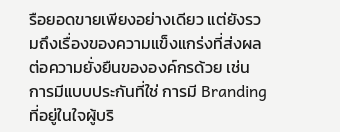รือยอดขายเพียงอย่างเดียว แต่ยังรวมถึงเรื่องของความแข็งแกร่งที่ส่งผลต่อความยั่งยืนขององค์กรด้วย เช่น การมีแบบประกันที่ใช่ การมี Branding ที่อยู่ในใจผู้บริ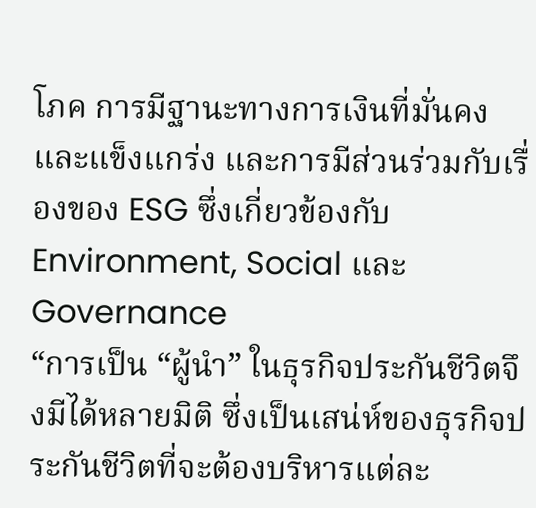โภค การมีฐานะทางการเงินที่มั่นคงและแข็งแกร่ง และการมีส่วนร่วมกับเรื่องของ ESG ซึ่งเกี่ยวข้องกับ Environment, Social และ Governance
“การเป็น “ผู้นำ” ในธุรกิจประกันชีวิตจึงมีได้หลายมิติ ซึ่งเป็นเสน่ห์ของธุรกิจประกันชีวิตที่จะต้องบริหารแต่ละ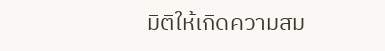มิติให้เกิดความสม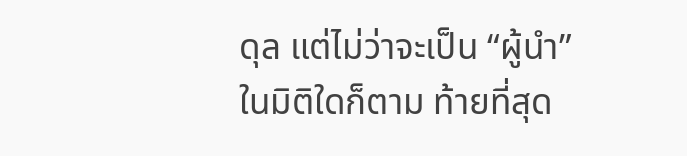ดุล แต่ไม่ว่าจะเป็น “ผู้นำ” ในมิติใดก็ตาม ท้ายที่สุด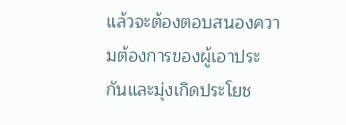แล้วจะต้องตอบสนองความต้องการของผู้เอาประกันและมุ่งเกิดประโยช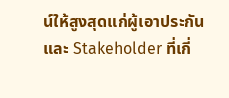น์ให้สูงสุดแก่ผู้เอาประกันและ Stakeholder ที่เกี่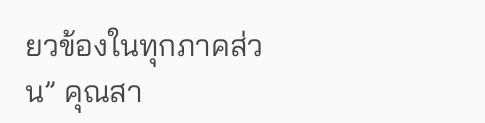ยวข้องในทุกภาคส่วน” คุณสา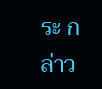ระ กล่าว